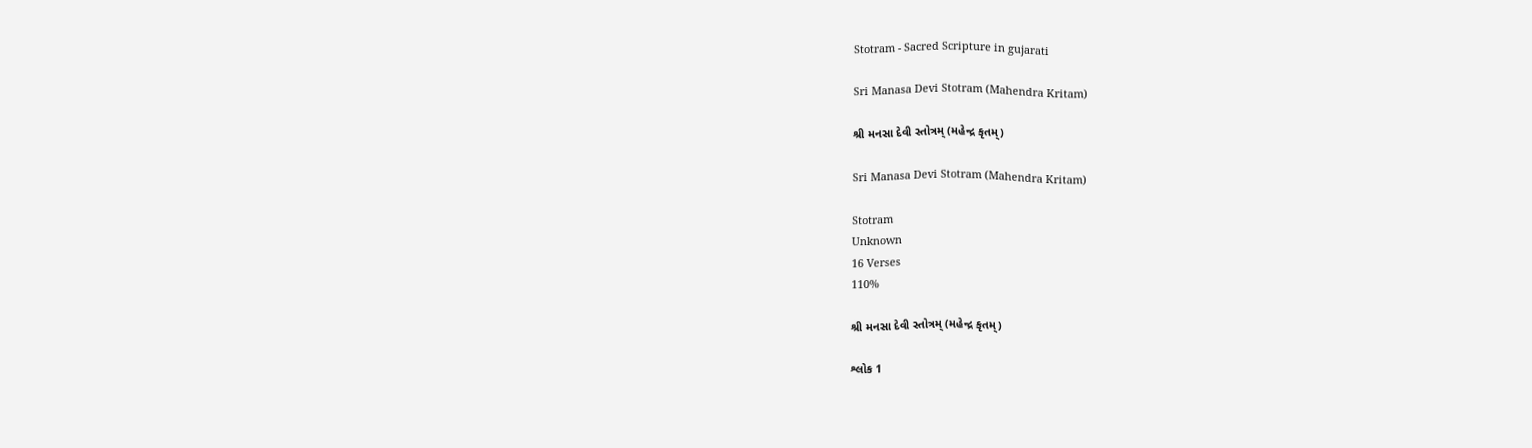Stotram - Sacred Scripture in gujarati

Sri Manasa Devi Stotram (Mahendra Kritam)

શ્રી મનસા દેવી સ્તોત્રમ્ (મહેન્દ્ર કૃતમ્)

Sri Manasa Devi Stotram (Mahendra Kritam)

Stotram
Unknown
16 Verses
110%

શ્રી મનસા દેવી સ્તોત્રમ્ (મહેન્દ્ર કૃતમ્)

શ્લોક 1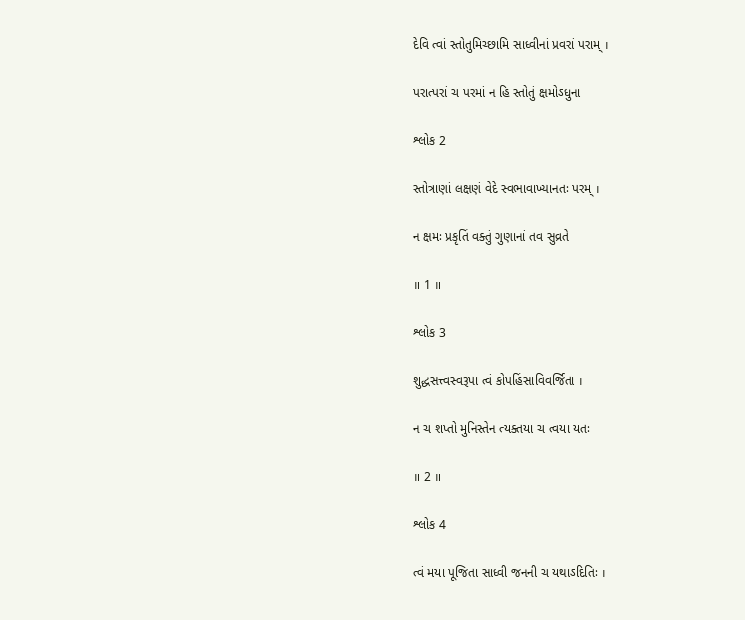દેવિ ત્વાં સ્તોતુમિચ્છામિ સાધ્વીનાં પ્રવરાં પરામ્ ।

પરાત્પરાં ચ પરમાં ન હિ સ્તોતું ક્ષમોઽધુના

શ્લોક 2

સ્તોત્રાણાં લક્ષણં વેદે સ્વભાવાખ્યાનતઃ પરમ્ ।

ન ક્ષમઃ પ્રકૃતિં વક્તું ગુણાનાં તવ સુવ્રતે

॥ 1 ॥

શ્લોક 3

શુદ્ધસત્ત્વસ્વરૂપા ત્વં કોપહિંસાવિવર્જિતા ।

ન ચ શપ્તો મુનિસ્તેન ત્યક્તયા ચ ત્વયા યતઃ

॥ 2 ॥

શ્લોક 4

ત્વં મયા પૂજિતા સાધ્વી જનની ચ યથાઽદિતિઃ ।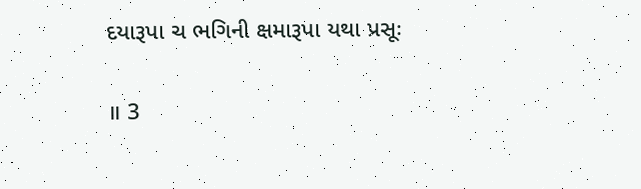દયારૂપા ચ ભગિની ક્ષમારૂપા યથા પ્રસૂઃ

॥ 3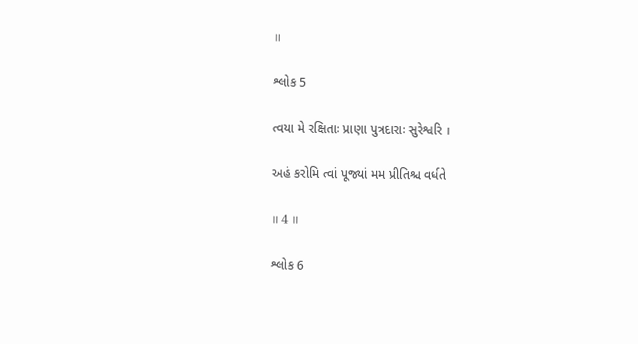॥

શ્લોક 5

ત્વયા મે રક્ષિતાઃ પ્રાણા પુત્રદારાઃ સુરેશ્વરિ ।

અહં કરોમિ ત્વાં પૂજ્યાં મમ પ્રીતિશ્ચ વર્ધતે

॥ 4 ॥

શ્લોક 6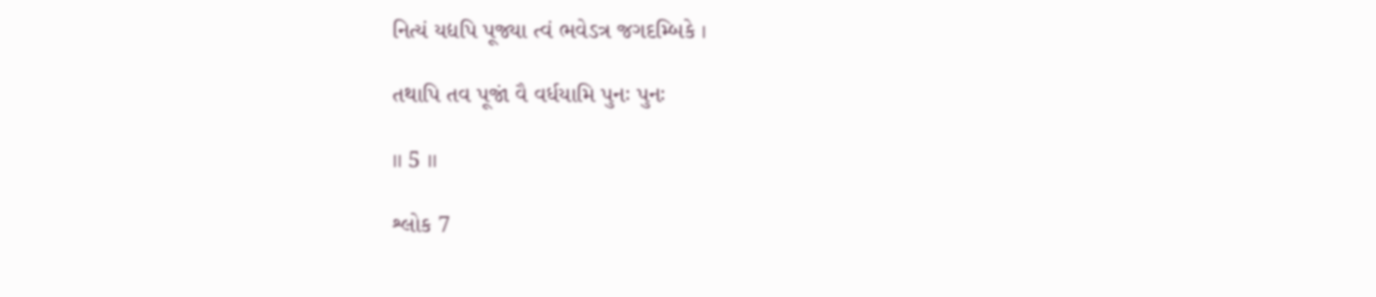નિત્યં યદ્યપિ પૂજ્યા ત્વં ભવેઽત્ર જગદમ્બિકે ।

તથાપિ તવ પૂજાં વૈ વર્ધયામિ પુનઃ પુનઃ

॥ 5 ॥

શ્લોક 7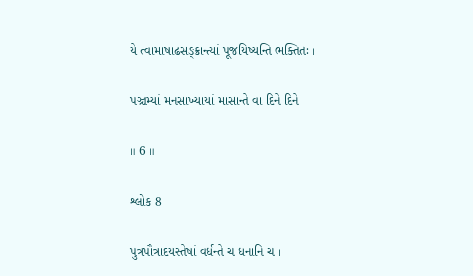યે ત્વામાષાઢસઙ્ક્રાન્ત્યાં પૂજયિષ્યન્તિ ભક્તિતઃ ।

પઞ્ચમ્યાં મનસાખ્યાયાં માસાન્તે વા દિને દિને

॥ 6 ॥

શ્લોક 8

પુત્રપૌત્રાદયસ્તેષાં વર્ધન્તે ચ ધનાનિ ચ ।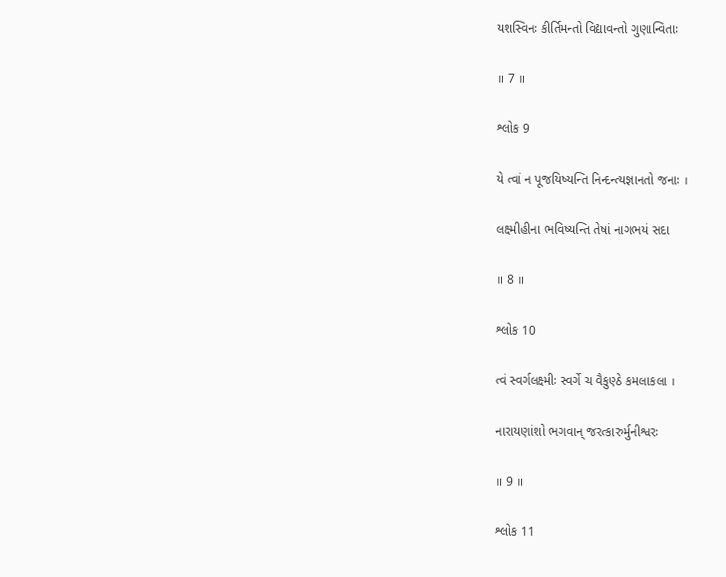યશસ્વિનઃ કીર્તિમન્તો વિદ્યાવન્તો ગુણાન્વિતાઃ

॥ 7 ॥

શ્લોક 9

યે ત્વાં ન પૂજયિષ્યન્તિ નિન્દન્ત્યજ્ઞાનતો જનાઃ ।

લક્ષ્મીહીના ભવિષ્યન્તિ તેષાં નાગભયં સદા

॥ 8 ॥

શ્લોક 10

ત્વં સ્વર્ગલક્ષ્મીઃ સ્વર્ગે ચ વૈકુણ્ઠે કમલાકલા ।

નારાયણાંશો ભગવાન્ જરત્કારુર્મુનીશ્વરઃ

॥ 9 ॥

શ્લોક 11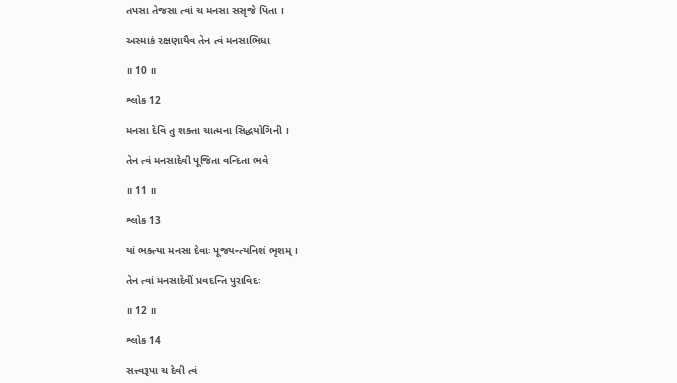તપસા તેજસા ત્વાં ચ મનસા સસૃજે પિતા ।

અસ્માકં રક્ષણાયૈવ તેન ત્વં મનસાભિધા

॥ 10 ॥

શ્લોક 12

મનસા દેવિ તુ શક્તા ચાત્મના સિદ્ધયોગિની ।

તેન ત્વં મનસાદેવી પૂજિતા વન્દિતા ભવે

॥ 11 ॥

શ્લોક 13

યાં ભક્ત્યા મનસા દેવાઃ પૂજયન્ત્યનિશં ભૃશમ્ ।

તેન ત્વાં મનસાદેવીં પ્રવદન્તિ પુરાવિદઃ

॥ 12 ॥

શ્લોક 14

સત્ત્વરૂપા ચ દેવી ત્વં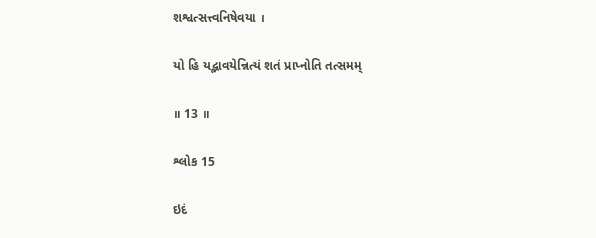શશ્વત્સત્ત્વનિષેવયા ।

યો હિ યદ્ભાવયેન્નિત્યં શતં પ્રાપ્નોતિ તત્સમમ્

॥ 13 ॥

શ્લોક 15

ઇદં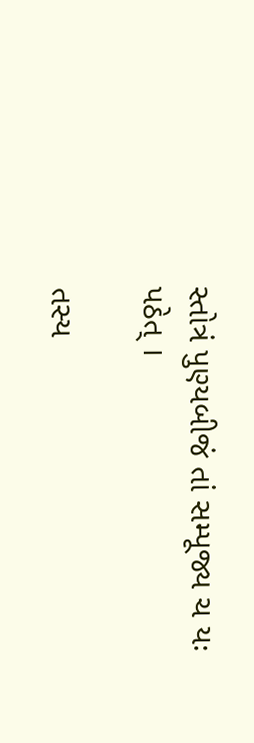સ્તોત્રં પુણ્યબીજં તાં સમ્પૂજ્ય ચ યઃ પઠેત્ ।

તસ્ય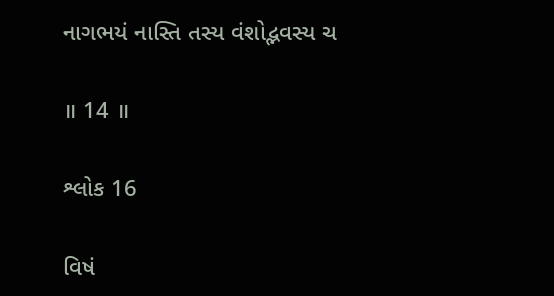નાગભયં નાસ્તિ તસ્ય વંશોદ્ભવસ્ય ચ

॥ 14 ॥

શ્લોક 16

વિષં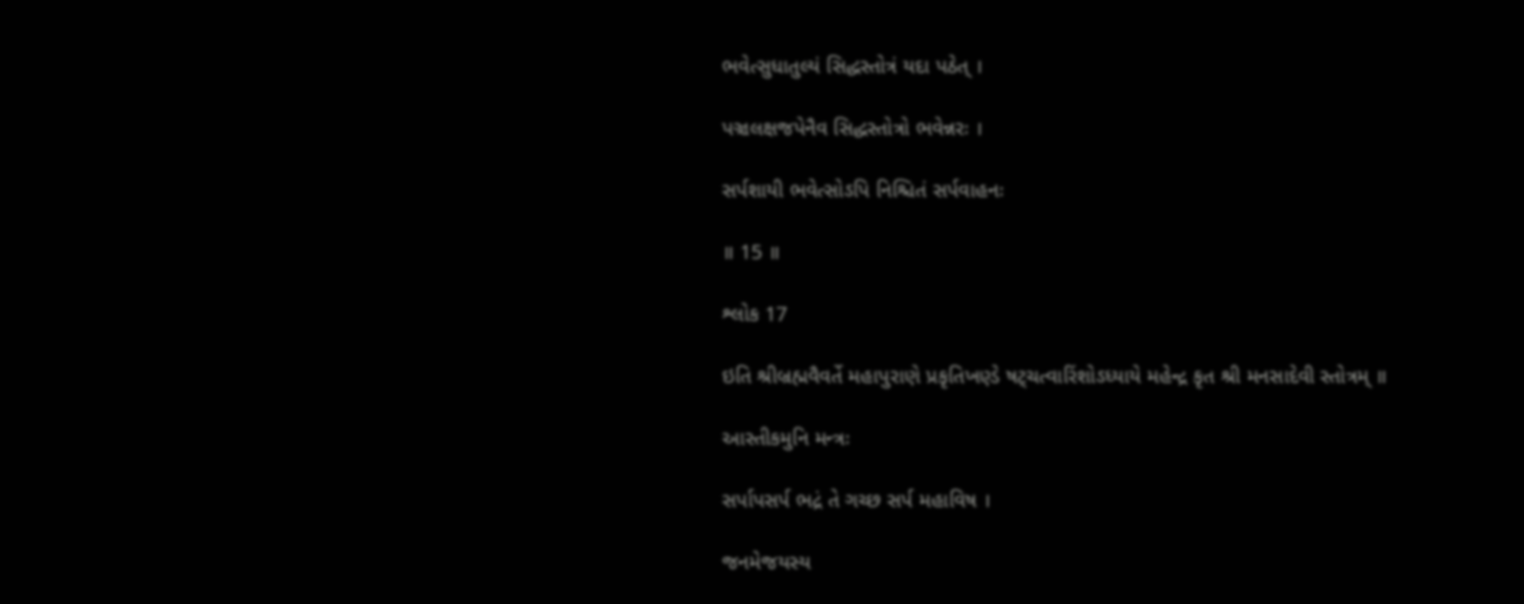ભવેત્સુધાતુલ્યં સિદ્ધસ્તોત્રં યદા પઠેત્ ।

પઞ્ચલક્ષજપેનૈવ સિદ્ધસ્તોત્રો ભવેન્નરઃ ।

સર્પશાયી ભવેત્સોઽપિ નિશ્ચિતં સર્પવાહનઃ

॥ 15 ॥

શ્લોક 17

ઇતિ શ્રીબ્રહ્મવૈવર્તે મહાપુરાણે પ્રકૃતિખણ્ડે ષટ્ચત્વારિંશોઽધ્યાયે મહેન્દ્ર કૃત શ્રી મનસાદેવી સ્તોત્રમ્ ॥

આસ્તીકમુનિ મન્ત્રઃ

સર્પાપસર્પ ભદ્રં તે ગચ્છ સર્પ મહાવિષ ।

જનમેજયસ્ય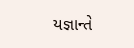યજ્ઞાન્તે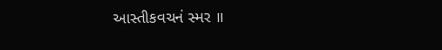આસ્તીકવચનં સ્મર ॥